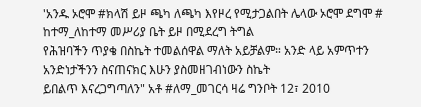'አንዱ ኦሮሞ #ክላሽ ይዞ ጫካ ለጫካ እየዞረ የሚታጋልበት ሌላው ኦሮሞ ደግሞ # ከተማ_ለከተማ መሥሪያ ቤት ይዞ በሚደረግ ትግል
የሕዝባችን ጥያቄ በስኬት ተመልሰዋል ማለት አይቻልም። አንድ ላይ አምጥተን አንድነታችንን ስናጠናክር እሁን ያስመዘገብነውን ስኬት
ይበልጥ እናረጋግጣለን" አቶ #ለማ_መገርሳ ዛሬ ግንቦት 12፣ 2010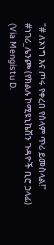"# ለኦነግ እና ጦሩ የቀረበ የሰላም ጥሪ ይመስላል!"
#ነገሪ_ሌንጮ (የክልሉ ኮሚዩኒኬሽን ጉዳዮች ቢሮ ኃላፊ)
(Via Mengistu D.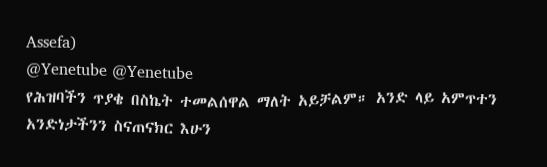Assefa)
@Yenetube @Yenetube
የሕዝባችን ጥያቄ በስኬት ተመልሰዋል ማለት አይቻልም። አንድ ላይ አምጥተን አንድነታችንን ስናጠናክር እሁን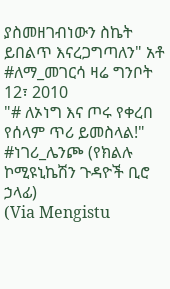ያስመዘገብነውን ስኬት
ይበልጥ እናረጋግጣለን" አቶ #ለማ_መገርሳ ዛሬ ግንቦት 12፣ 2010
"# ለኦነግ እና ጦሩ የቀረበ የሰላም ጥሪ ይመስላል!"
#ነገሪ_ሌንጮ (የክልሉ ኮሚዩኒኬሽን ጉዳዮች ቢሮ ኃላፊ)
(Via Mengistu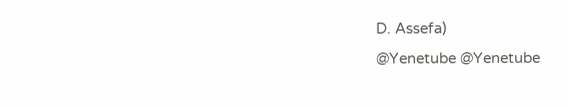D. Assefa)
@Yenetube @Yenetube